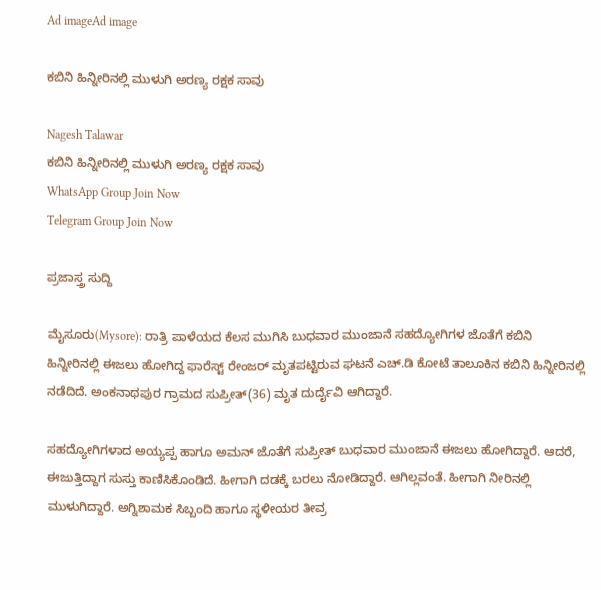Ad imageAd image

ಕಬಿನಿ ಹಿನ್ನೀರಿನಲ್ಲಿ ಮುಳುಗಿ ಅರಣ್ಯ ರಕ್ಷಕ ಸಾವು

Nagesh Talawar
ಕಬಿನಿ ಹಿನ್ನೀರಿನಲ್ಲಿ ಮುಳುಗಿ ಅರಣ್ಯ ರಕ್ಷಕ ಸಾವು
WhatsApp Group Join Now
Telegram Group Join Now

ಪ್ರಜಾಸ್ತ್ರ ಸುದ್ದಿ

ಮೈಸೂರು(Mysore): ರಾತ್ರಿ ಪಾಳೆಯದ ಕೆಲಸ ಮುಗಿಸಿ ಬುಧವಾರ ಮುಂಜಾನೆ ಸಹದ್ಯೋಗಿಗಳ ಜೊತೆಗೆ ಕಬಿನಿ ಹಿನ್ನೀರಿನಲ್ಲಿ ಈಜಲು ಹೋಗಿದ್ದ ಫಾರೆಸ್ಟ್ ರೇಂಜರ್ ಮೃತಪಟ್ಟಿರುವ ಘಟನೆ ಎಚ್.ಡಿ ಕೋಟೆ ತಾಲೂಕಿನ ಕಬಿನಿ ಹಿನ್ನೀರಿನಲ್ಲಿ ನಡೆದಿದೆ. ಅಂಕನಾಥಪುರ ಗ್ರಾಮದ ಸುಪ್ರೀತ್(36) ಮೃತ ದುರ್ದೈವಿ ಆಗಿದ್ದಾರೆ.

ಸಹದ್ಯೋಗಿಗಳಾದ ಅಯ್ಯಪ್ಪ ಹಾಗೂ ಅಮನ್ ಜೊತೆಗೆ ಸುಪ್ರೀತ್ ಬುಧವಾರ ಮುಂಜಾನೆ ಈಜಲು ಹೋಗಿದ್ದಾರೆ. ಆದರೆ, ಈಜುತ್ತಿದ್ದಾಗ ಸುಸ್ತು ಕಾಣಿಸಿಕೊಂಡಿದೆ. ಹೀಗಾಗಿ ದಡಕ್ಕೆ ಬರಲು ನೋಡಿದ್ದಾರೆ. ಆಗಿಲ್ಲವಂತೆ. ಹೀಗಾಗಿ ನೀರಿನಲ್ಲಿ ಮುಳುಗಿದ್ದಾರೆ. ಅಗ್ನಿಶಾಮಕ ಸಿಬ್ಬಂದಿ ಹಾಗೂ ಸ್ಥಳೀಯರ ತೀವ್ರ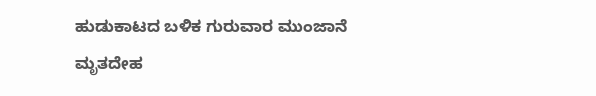ಹುಡುಕಾಟದ ಬಳಿಕ ಗುರುವಾರ ಮುಂಜಾನೆ ಮೃತದೇಹ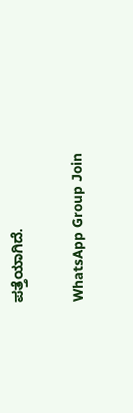ಪತ್ತೆಯಾಗಿದೆ.

WhatsApp Group Join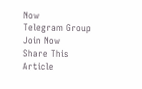Now
Telegram Group Join Now
Share This Article